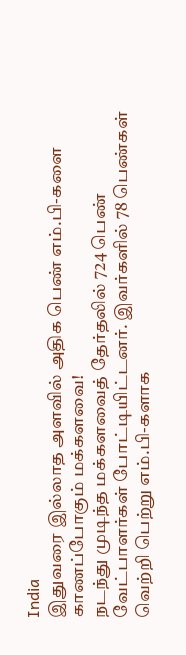India
இதுவரை இல்லாத அளவில் அதிக பெண் எம்.பி-களை காணப்போகும் மக்களவை!
நடந்து முடிந்த மக்களவைத் தேர்தலில் 724 பெண் வேட்பாளர்கள் போட்டியிட்டனர். இவர்களில் 78 பெண்கள் வெற்றி பெற்று எம்.பி-களாக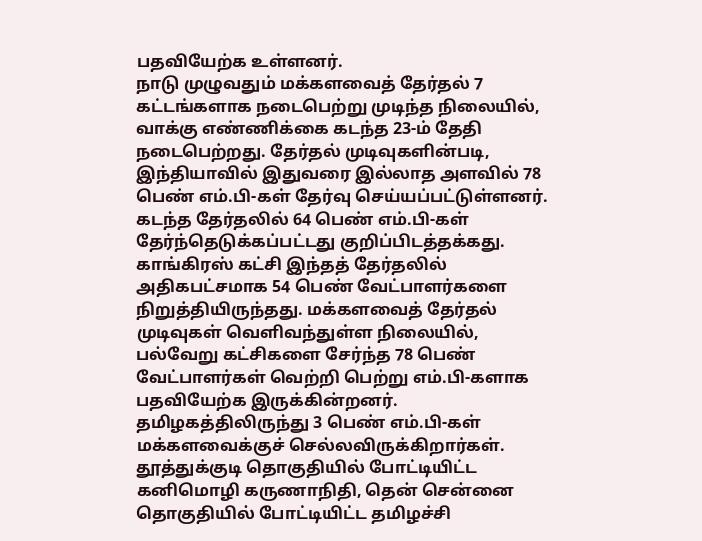பதவியேற்க உள்ளனர்.
நாடு முழுவதும் மக்களவைத் தேர்தல் 7 கட்டங்களாக நடைபெற்று முடிந்த நிலையில், வாக்கு எண்ணிக்கை கடந்த 23-ம் தேதி நடைபெற்றது. தேர்தல் முடிவுகளின்படி, இந்தியாவில் இதுவரை இல்லாத அளவில் 78 பெண் எம்.பி-கள் தேர்வு செய்யப்பட்டுள்ளனர். கடந்த தேர்தலில் 64 பெண் எம்.பி-கள் தேர்ந்தெடுக்கப்பட்டது குறிப்பிடத்தக்கது.
காங்கிரஸ் கட்சி இந்தத் தேர்தலில் அதிகபட்சமாக 54 பெண் வேட்பாளர்களை நிறுத்தியிருந்தது. மக்களவைத் தேர்தல் முடிவுகள் வெளிவந்துள்ள நிலையில், பல்வேறு கட்சிகளை சேர்ந்த 78 பெண் வேட்பாளர்கள் வெற்றி பெற்று எம்.பி-களாக பதவியேற்க இருக்கின்றனர்.
தமிழகத்திலிருந்து 3 பெண் எம்.பி-கள் மக்களவைக்குச் செல்லவிருக்கிறார்கள். தூத்துக்குடி தொகுதியில் போட்டியிட்ட கனிமொழி கருணாநிதி, தென் சென்னை தொகுதியில் போட்டியிட்ட தமிழச்சி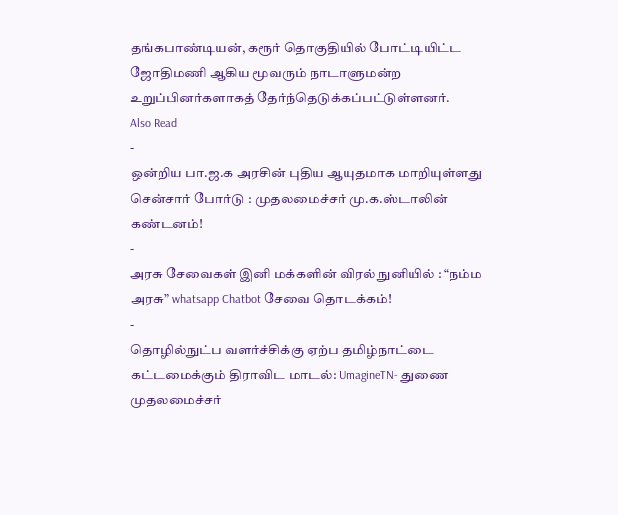தங்கபாண்டியன், கரூர் தொகுதியில் போட்டியிட்ட ஜோதிமணி ஆகிய மூவரும் நாடாளுமன்ற உறுப்பினர்களாகத் தேர்ந்தெடுக்கப்பட்டுள்ளனர்.
Also Read
-
ஒன்றிய பா.ஜ.க அரசின் புதிய ஆயுதமாக மாறியுள்ளது சென்சார் போர்டு : முதலமைச்சர் மு.க.ஸ்டாலின் கண்டனம்!
-
அரசு சேவைகள் இனி மக்களின் விரல் நுனியில் : “நம்ம அரசு” whatsapp Chatbot சேவை தொடக்கம்!
-
தொழில்நுட்ப வளர்ச்சிக்கு ஏற்ப தமிழ்நாட்டை கட்டமைக்கும் திராவிட மாடல்: UmagineTN- துணை முதலமைச்சர்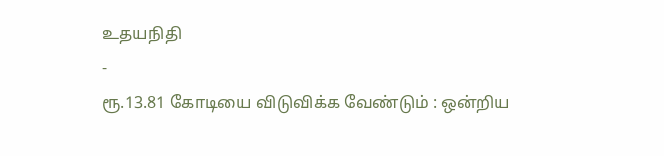உதயநிதி
-
ரூ.13.81 கோடியை விடுவிக்க வேண்டும் : ஒன்றிய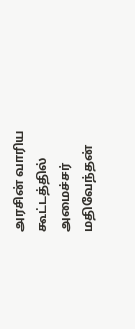அரசின் வாரிய கூட்டத்தில் அமைச்சர் மதிவேந்தன்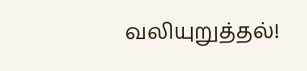வலியுறுத்தல்!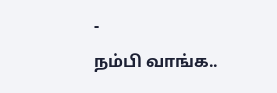-
நம்பி வாங்க..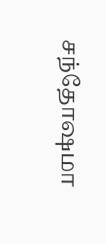சந்தோஷமா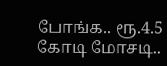போங்க.. ரூ.4.5 கோடி மோசடி..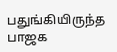பதுங்கியிருந்த பாஜக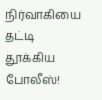நிர்வாகியை தட்டி தூக்கிய போலீஸ்!